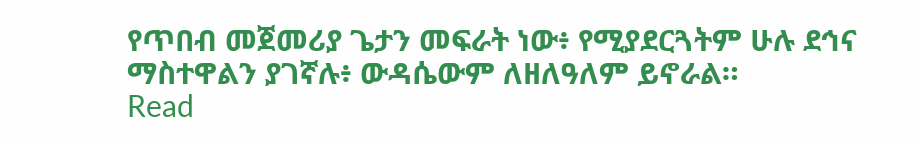የጥበብ መጀመሪያ ጌታን መፍራት ነው፥ የሚያደርጓትም ሁሉ ደኅና ማስተዋልን ያገኛሉ፥ ውዳሴውም ለዘለዓለም ይኖራል።
Read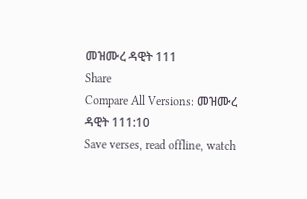መዝሙረ ዳዊት 111
Share
Compare All Versions: መዝሙረ ዳዊት 111:10
Save verses, read offline, watch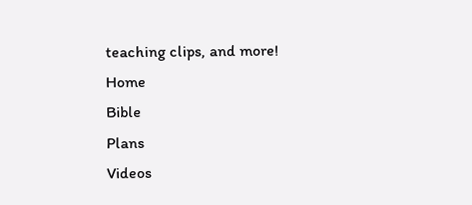teaching clips, and more!
Home
Bible
Plans
Videos